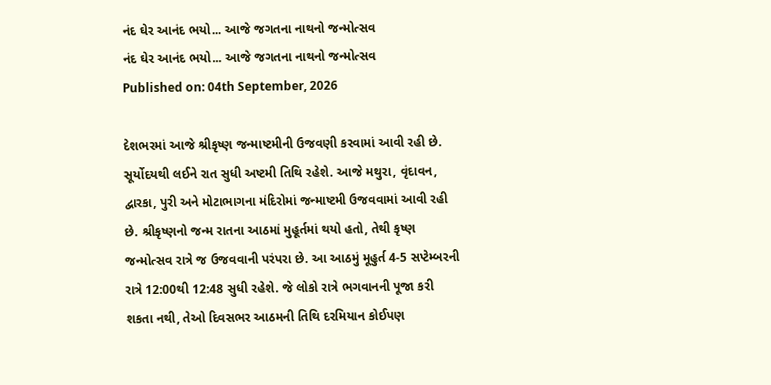નંદ ઘેર આનંદ ભયો... આજે જગતના નાથનો જન્મોત્સવ
નંદ ઘેર આનંદ ભયો... આજે જગતના નાથનો જન્મોત્સવ
Published on: 04th September, 2026

દેશભરમાં આજે શ્રીકૃષ્ણ જન્માષ્ટમીની ઉજવણી કરવામાં આવી રહી છે. સૂર્યોદયથી લઈને રાત સુધી અષ્ટમી તિથિ રહેશે. આજે મથુરા, વૃંદાવન, દ્વારકા, પુરી અને મોટાભાગના મંદિરોમાં જન્માષ્ટમી ઉજવવામાં આવી રહી છે. શ્રીકૃષ્ણનો જન્મ રાતના આઠમાં મુહૂર્તમાં થયો હતો, તેથી કૃષ્ણ જન્મોત્સવ રાત્રે જ ઉજવવાની પરંપરા છે. આ આઠમું મૂહુર્ત 4-5 સપ્ટેમ્બરની રાત્રે 12:00થી 12:48 સુધી રહેશે. જે લોકો રાત્રે ભગવાનની પૂજા કરી શકતા નથી, તેઓ દિવસભર આઠમની તિથિ દરમિયાન કોઈપણ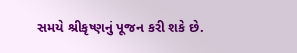સમયે શ્રીકૃષ્ણનું પૂજન કરી શકે છે.